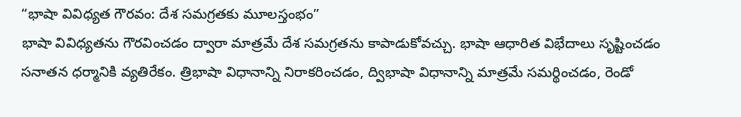“భాషా వివిధ్యత గౌరవం: దేశ సమగ్రతకు మూలస్తంభం”
భాషా వివిధ్యతను గౌరవించడం ద్వారా మాత్రమే దేశ సమగ్రతను కాపాడుకోవచ్చు. భాషా ఆధారిత విభేదాలు సృష్టించడం సనాతన ధర్మానికి వ్యతిరేకం. త్రిభాషా విధానాన్ని నిరాకరించడం, ద్విభాషా విధానాన్ని మాత్రమే సమర్థించడం, రెండో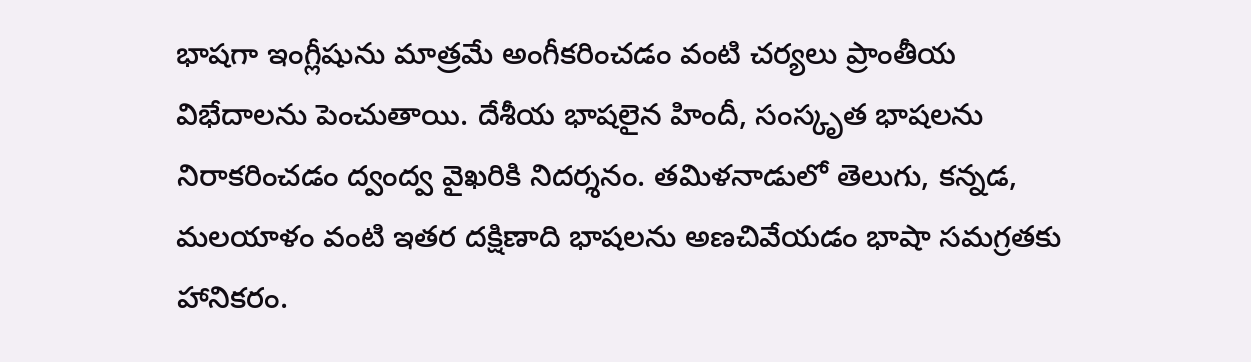భాషగా ఇంగ్లీషును మాత్రమే అంగీకరించడం వంటి చర్యలు ప్రాంతీయ విభేదాలను పెంచుతాయి. దేశీయ భాషలైన హిందీ, సంస్కృత భాషలను నిరాకరించడం ద్వంద్వ వైఖరికి నిదర్శనం. తమిళనాడులో తెలుగు, కన్నడ, మలయాళం వంటి ఇతర దక్షిణాది భాషలను అణచివేయడం భాషా సమగ్రతకు హానికరం.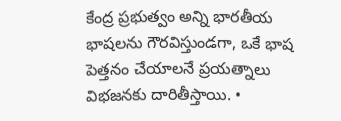కేంద్ర ప్రభుత్వం అన్ని భారతీయ భాషలను గౌరవిస్తుండగా, ఒకే భాష పెత్తనం చేయాలనే ప్రయత్నాలు విభజనకు దారితీస్తాయి. •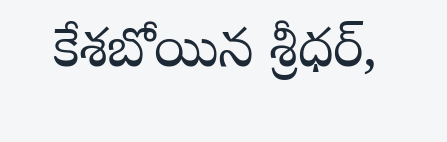కేశబోయిన శ్రీధర్,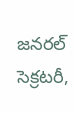జనరల్ సెక్రటరీ,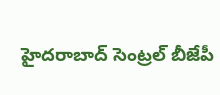హైదరాబాద్ సెంట్రల్ బీజేపీ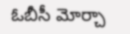ఓబీసీ మోర్చా